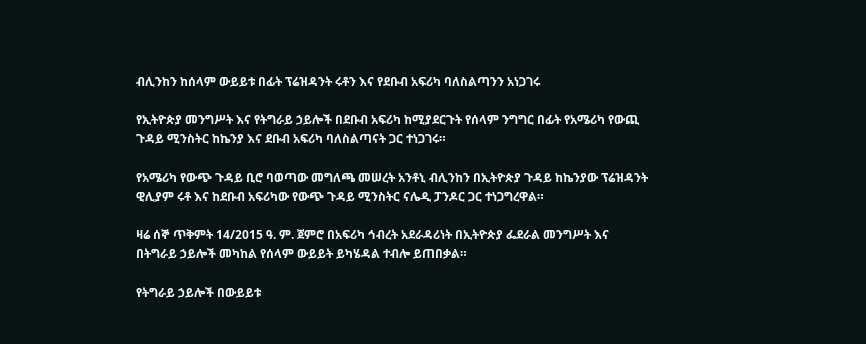ብሊንከን ከሰላም ውይይቱ በፊት ፕሬዝዳንት ሩቶን እና የደቡብ አፍሪካ ባለስልጣንን አነጋገሩ

የኢትዮጵያ መንግሥት እና የትግራይ ኃይሎች በደቡብ አፍሪካ ከሚያደርጉት የሰላም ንግግር በፊት የአሜሪካ የውጪ ጉዳይ ሚንስትር ከኬንያ እና ደቡብ አፍሪካ ባለስልጣናት ጋር ተነጋገሩ።

የአሜሪካ የውጭ ጉዳይ ቢሮ ባወጣው መግለጫ መሠረት አንቶኒ ብሊንከን በኢትዮጵያ ጉዳይ ከኬንያው ፕሬዝዳንት ዊሊያም ሩቶ እና ከደቡብ አፍሪካው የውጭ ጉዳይ ሚንስትር ናሌዲ ፓንዶር ጋር ተነጋግረዋል።

ዛሬ ሰኞ ጥቅምት 14/2015 ዓ. ም. ጀምሮ በአፍሪካ ኅብረት አደራዳሪነት በኢትዮጵያ ፌደራል መንግሥት እና በትግራይ ኃይሎች መካከል የሰላም ውይይት ይካሄዳል ተብሎ ይጠበቃል።

የትግራይ ኃይሎች በውይይቱ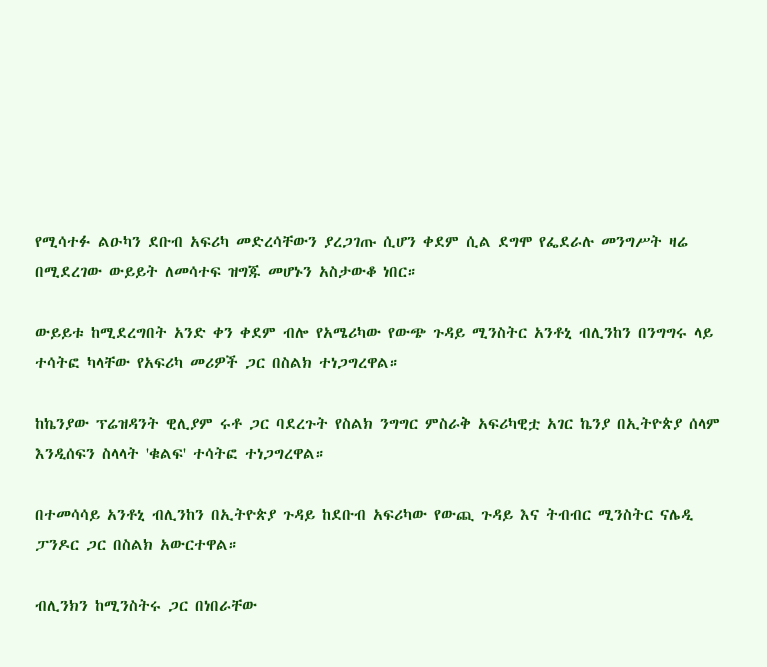የሚሳተፉ ልዑካን ደቡብ አፍሪካ መድረሳቸውን ያረጋገጡ ሲሆን ቀደም ሲል ደግሞ የፌደራሉ መንግሥት ዛሬ በሚደረገው ውይይት ለመሳተፍ ዝግጁ መሆኑን አስታውቆ ነበር።

ውይይቱ ከሚደረግበት አንድ ቀን ቀደም ብሎ የአሜሪካው የውጭ ጉዳይ ሚንስትር አንቶኒ ብሊንከን በንግግሩ ላይ ተሳትፎ ካላቸው የአፍሪካ መሪዎች ጋር በስልክ ተነጋግረዋል።

ከኬንያው ፕሬዝዳንት ዊሊያም ሩቶ ጋር ባደረጉት የስልክ ንግግር ምስራቅ አፍሪካዊቷ አገር ኬንያ በኢትዮጵያ ሰላም እንዲሰፍን ስላላት 'ቁልፍ' ተሳትፎ ተነጋግረዋል።

በተመሳሳይ አንቶኒ ብሊንከን በኢትዮጵያ ጉዳይ ከደቡብ አፍሪካው የውጪ ጉዳይ እና ትብብር ሚንስትር ናሌዲ ፓንዶር ጋር በስልክ አውርተዋል።

ብሊንክን ከሚንስትሩ ጋር በነበራቸው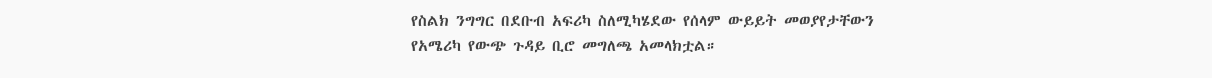የስልክ ንግግር በደቡብ አፍሪካ ስለሚካሄደው የሰላም ውይይት መወያየታቸውን የአሜሪካ የውጭ ጉዳይ ቢሮ መግለጫ አመላክቷል።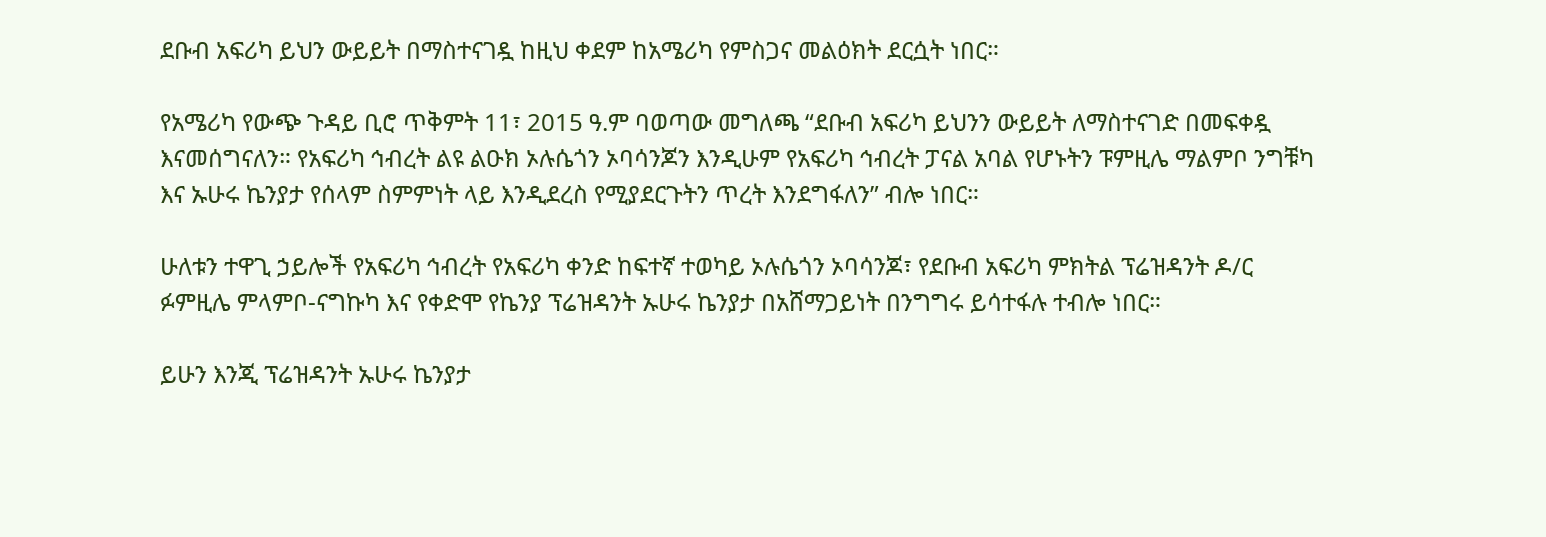ደቡብ አፍሪካ ይህን ውይይት በማስተናገዷ ከዚህ ቀደም ከአሜሪካ የምስጋና መልዕክት ደርሷት ነበር።

የአሜሪካ የውጭ ጉዳይ ቢሮ ጥቅምት 11፣ 2015 ዓ.ም ባወጣው መግለጫ “ደቡብ አፍሪካ ይህንን ውይይት ለማስተናገድ በመፍቀዷ እናመሰግናለን። የአፍሪካ ኅብረት ልዩ ልዑክ ኦሉሴጎን ኦባሳንጆን እንዲሁም የአፍሪካ ኅብረት ፓናል አባል የሆኑትን ፑምዚሌ ማልምቦ ንግቹካ እና ኡሁሩ ኬንያታ የሰላም ስምምነት ላይ እንዲደረስ የሚያደርጉትን ጥረት እንደግፋለን” ብሎ ነበር።

ሁለቱን ተዋጊ ኃይሎች የአፍሪካ ኅብረት የአፍሪካ ቀንድ ከፍተኛ ተወካይ ኦሉሴጎን ኦባሳንጆ፣ የደቡብ አፍሪካ ምክትል ፕሬዝዳንት ዶ/ር ፉምዚሌ ምላምቦ-ናግኩካ እና የቀድሞ የኬንያ ፕሬዝዳንት ኡሁሩ ኬንያታ በአሸማጋይነት በንግግሩ ይሳተፋሉ ተብሎ ነበር።

ይሁን እንጂ ፕሬዝዳንት ኡሁሩ ኬንያታ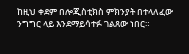ከዚህ ቀደም በሎጂስቲክስ ምክንያት በተላለፈው ንግግር ላይ እንደማይሳተፉ ገልጸው ነበር።